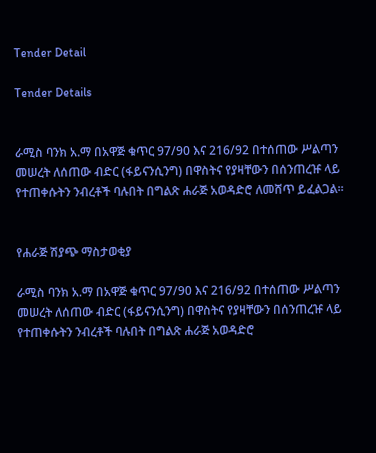Tender Detail

Tender Details


ራሚስ ባንክ አ.ማ በአዋጅ ቁጥር 97/90 እና 216/92 በተሰጠው ሥልጣን መሠረት ለሰጠው ብድር (ፋይናንሲንግ) በዋስትና የያዛቸውን በሰንጠረዡ ላይ የተጠቀሱትን ንብረቶች ባሉበት በግልጽ ሐራጅ አወዳድሮ ለመሸጥ ይፈልጋል፡፡


የሐራጅ ሽያጭ ማስታወቂያ

ራሚስ ባንክ አ.ማ በአዋጅ ቁጥር 97/90 እና 216/92 በተሰጠው ሥልጣን መሠረት ለሰጠው ብድር (ፋይናንሲንግ) በዋስትና የያዛቸውን በሰንጠረዡ ላይ የተጠቀሱትን ንብረቶች ባሉበት በግልጽ ሐራጅ አወዳድሮ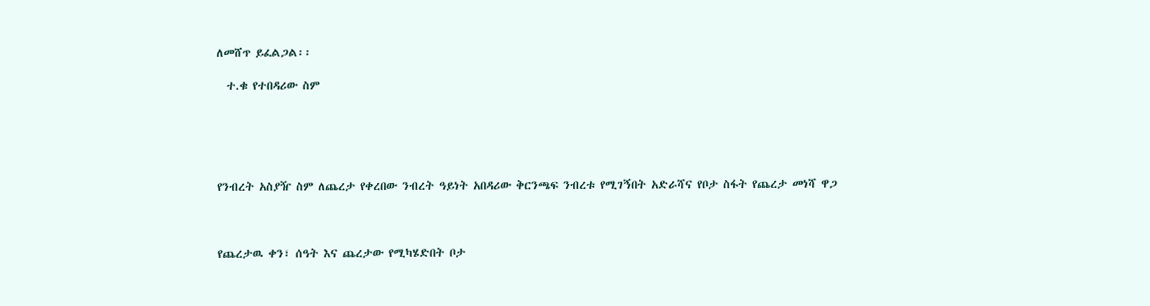ለመሸጥ ይፈልጋል፡፡

  ተ.ቁ የተበዳሪው ስም





የንብረት አስያዥ ስም ለጨረታ የቀረበው ንብረት ዓይነት አበዳሪው ቅርንጫፍ ንብረቱ የሚገኝበት አድራሻና የቦታ ስፋት የጨረታ መነሻ ዋጋ



የጨረታዉ ቀን፣ ሰዓት እና ጨረታው የሚካሄድበት ቦታ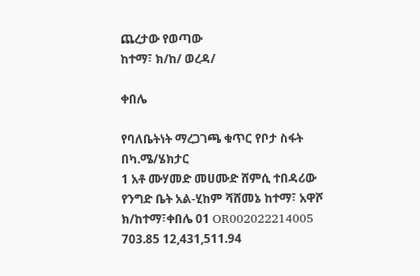ጨረታው የወጣው
ከተማ፣ ክ/ከ/ ወረዳ/

ቀበሌ

የባለቤትነት ማረጋገጫ ቁጥር የቦታ ስፋት በካ.ሜ/ሄክታር
1 አቶ ሙሃመድ መሀሙድ ሸምሲ ተበዳሪው የንግድ ቤት አል-ሂከም ሻሸመኔ ከተማ፣ አዋሾ ክ/ከተማ፣ቀበሌ 01 OR002022214005 703.85 12,431,511.94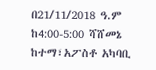በ21/11/2018 ዓ.ም ከ4:00-5:00 ሻሸመኔ ከተማ፣አፖስቶ አካባቢ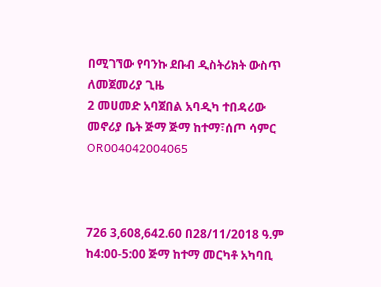በሚገኘው የባንኩ ደቡብ ዲስትሪክት ውስጥ ለመጀመሪያ ጊዜ
2 መሀመድ አባጀበል አባዲካ ተበዳሪው መኖሪያ ቤት ጅማ ጅማ ከተማ፣ሰጦ ሳምር OR004042004065



726 3,608,642.60 በ28/11/2018 ዓ.ም ከ4:00-5:00 ጅማ ከተማ መርካቶ አካባቢ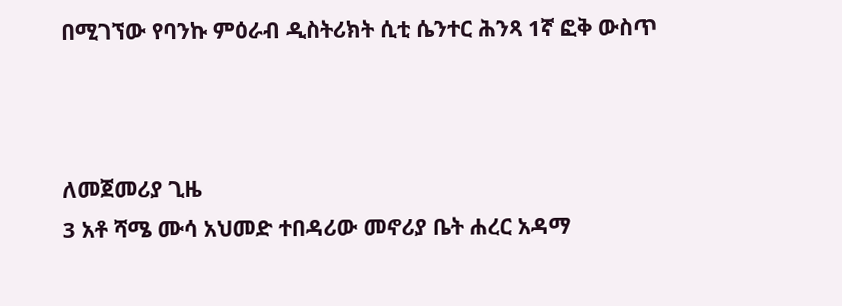በሚገኘው የባንኩ ምዕራብ ዲስትሪክት ሲቲ ሴንተር ሕንጻ 1ኛ ፎቅ ውስጥ



ለመጀመሪያ ጊዜ
3 አቶ ሻሜ ሙሳ አህመድ ተበዳሪው መኖሪያ ቤት ሐረር አዳማ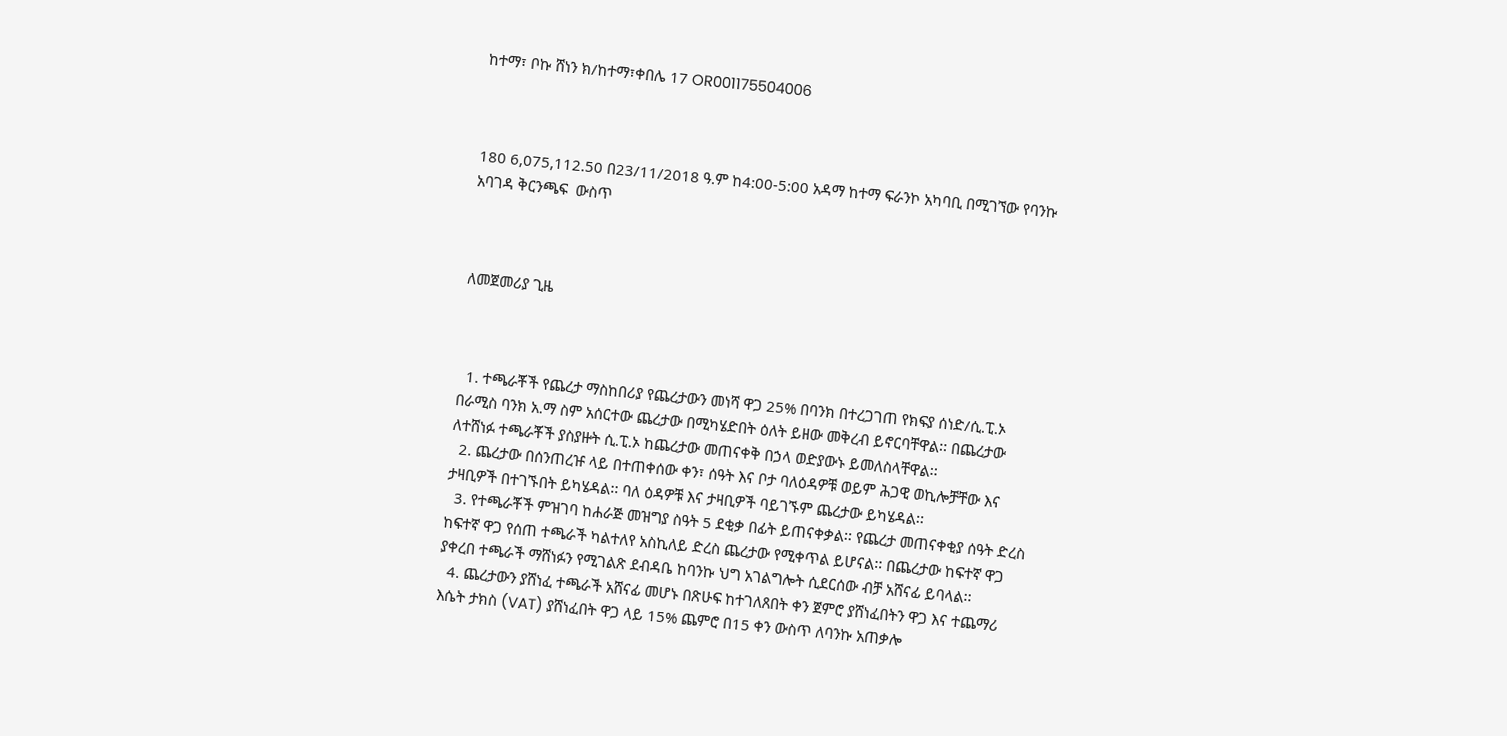ከተማ፣ ቦኩ ሸነን ክ/ከተማ፣ቀበሌ 17 OR001175504006



180 6,075,112.50 በ23/11/2018 ዓ.ም ከ4:00-5:00 አዳማ ከተማ ፍራንኮ አካባቢ በሚገኘው የባንኩ አባገዳ ቅርንጫፍ  ውስጥ



ለመጀመሪያ ጊዜ



  1. ተጫራቾች የጨረታ ማስከበሪያ የጨረታውን መነሻ ዋጋ 25% በባንክ በተረጋገጠ የክፍያ ሰነድ/ሲ.ፒ.ኦ በራሚስ ባንክ አ.ማ ስም አሰርተው ጨረታው በሚካሄድበት ዕለት ይዘው መቅረብ ይኖርባቸዋል፡፡ በጨረታው ለተሸነፉ ተጫራቾች ያስያዙት ሲ.ፒ.ኦ ከጨረታው መጠናቀቅ በኃላ ወድያውኑ ይመለስላቸዋል፡፡
  2. ጨረታው በሰንጠረዡ ላይ በተጠቀሰው ቀን፣ ሰዓት እና ቦታ ባለዕዳዎቹ ወይም ሕጋዊ ወኪሎቻቸው እና ታዛቢዎች በተገኙበት ይካሄዳል፡፡ ባለ ዕዳዎቹ እና ታዛቢዎች ባይገኙም ጨረታው ይካሄዳል፡፡
  3. የተጫራቾች ምዝገባ ከሐራጅ መዝግያ ስዓት 5 ደቂቃ በፊት ይጠናቀቃል፡፡ የጨረታ መጠናቀቂያ ሰዓት ድረስ ከፍተኛ ዋጋ የሰጠ ተጫራች ካልተለየ አስኪለይ ድረስ ጨረታው የሚቀጥል ይሆናል፡፡ በጨረታው ከፍተኛ ዋጋ ያቀረበ ተጫራች ማሸነፉን የሚገልጽ ደብዳቤ ከባንኩ ህግ አገልግሎት ሲደርሰው ብቻ አሸናፊ ይባላል፡፡
  4. ጨረታውን ያሸነፈ ተጫራች አሸናፊ መሆኑ በጽሁፍ ከተገለጸበት ቀን ጀምሮ ያሸነፈበትን ዋጋ እና ተጨማሪ እሴት ታክስ (VAT) ያሸነፈበት ዋጋ ላይ 15% ጨምሮ በ15 ቀን ውስጥ ለባንኩ አጠቃሎ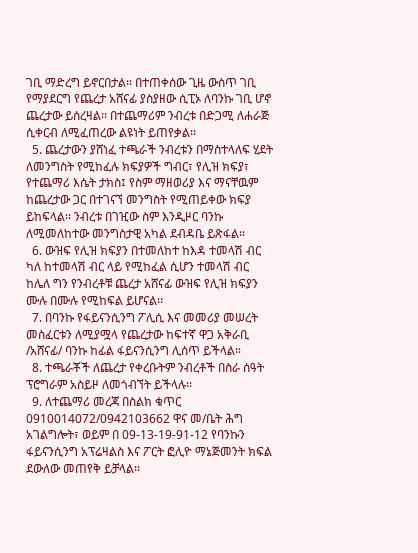ገቢ ማድረግ ይኖርበታል፡፡ በተጠቀሰው ጊዜ ውስጥ ገቢ የማያደርግ የጨረታ አሸናፊ ያስያዘው ሲፒኦ ለባንኩ ገቢ ሆኖ ጨረታው ይሰረዛል፡፡ በተጨማሪም ንብረቱ በድጋሚ ለሐራጅ ሲቀርብ ለሚፈጠረው ልዩነት ይጠየቃል፡፡
  5. ጨረታውን ያሸነፈ ተጫራች ንብረቱን በማስተላለፍ ሂደት ለመንግስት የሚከፈሉ ክፍያዎች ግብር፣ የሊዝ ክፍያ፣ የተጨማሪ እሴት ታክስ፤ የስም ማዘወሪያ እና ማናቸዉም ከጨረታው ጋር በተገናኘ መንግስት የሚጠይቀው ክፍያ ይከፍላል፡፡ ንብረቱ በገዢው ስም እንዲዞር ባንኩ ለሚመለከተው መንግስታዊ አካል ደብዳቤ ይጽፋል፡፡
  6. ውዝፍ የሊዝ ክፍያን በተመለከተ ከእዳ ተመላሽ ብር ካለ ከተመላሽ ብር ላይ የሚከፈል ሲሆን ተመላሽ ብር ከሌለ ግን የንብረቶቹ ጨረታ አሸናፊ ውዝፍ የሊዝ ክፍያን ሙሉ በሙሉ የሚከፍል ይሆናል፡፡
  7. በባንኩ የፋይናንሲንግ ፖሊሲ እና መመሪያ መሠረት መስፈርቱን ለሚያሟላ የጨረታው ከፍተኛ ዋጋ አቅራቢ /አሸናፊ/ ባንኩ ከፊል ፋይናንሲንግ ሊሰጥ ይችላል።
  8. ተጫራቾች ለጨረታ የቀረቡትም ንብረቶች በስራ ሰዓት ፕሮግራም አስይዞ ለመጎብኘት ይችላሉ፡፡
  9. ለተጨማሪ መረጃ በስልክ ቁጥር 0910014072/0942103662 ዋና መ/ቤት ሕግ አገልግሎት፣ ወይም በ 09-13-19-91-12 የባንኩን ፋይናንሲንግ አፕሬዛልስ እና ፖርት ፎሊዮ ማኔጅመንት ክፍል ደውለው መጠየቅ ይቻላል፡፡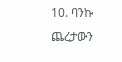10. ባንኩ ጨረታውን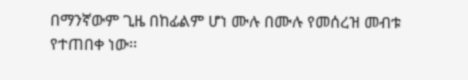በማንኛውም ጊዜ በከፊልም ሆነ ሙሉ በሙሉ የመሰረዝ መብቱ የተጠበቀ ነው፡፡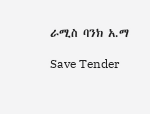ራሚስ ባንክ አ.ማ

Save Tender